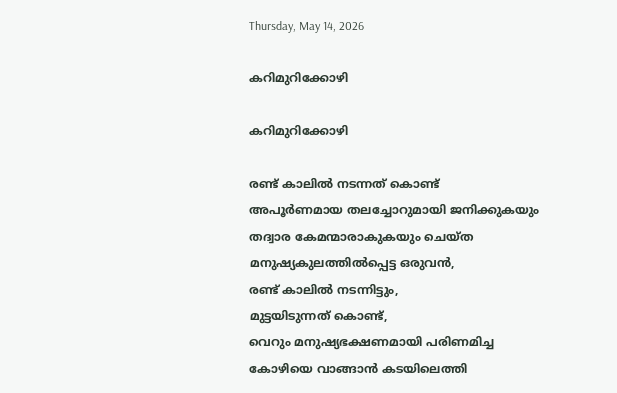Thursday, May 14, 2026

കറിമുറിക്കോഴി

കറിമുറിക്കോഴി

രണ്ട് കാലിൽ നടന്നത് കൊണ്ട്
അപൂർണമായ തലച്ചോറുമായി ജനിക്കുകയും
തദ്വാര കേമന്മാരാകുകയും ചെയ്ത
മനുഷ്യകുലത്തിൽപ്പെട്ട ഒരുവൻ,
രണ്ട് കാലിൽ നടന്നിട്ടും,
മുട്ടയിടുന്നത് കൊണ്ട്,
വെറും മനുഷ്യഭക്ഷണമായി പരിണമിച്ച
കോഴിയെ വാങ്ങാൻ കടയിലെത്തി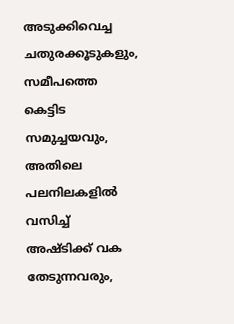അടുക്കിവെച്ച ചതുരക്കൂടുകളും,
സമീപത്തെ കെട്ടിട സമുച്ചയവും,
അതിലെ പലനിലകളിൽ വസിച്ച്
അഷ്‌ടിക്ക് വക തേടുന്നവരും,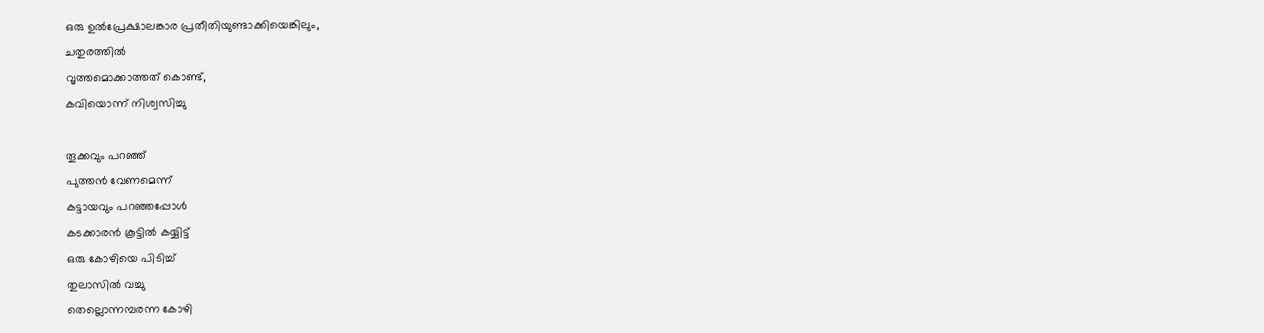ഒരു ഉൽപ്രേക്ഷാലങ്കാര പ്രതീതിയുണ്ടാക്കിയെങ്കിലും,
ചതുരത്തിൽ
വൃത്തമൊക്കാത്തത് കൊണ്ട്,
കവിയൊന്ന് നിശ്വസിച്ചു

തൂക്കവും പറഞ്ഞ്
പുത്തൻ വേണമെന്ന്
കട്ടായവും പറഞ്ഞപ്പോൾ
കടക്കാരൻ കൂട്ടിൽ കയ്യിട്ട്
ഒരു കോഴിയെ പിടിച്ച്
തുലാസിൽ വച്ചു
തെല്ലൊന്നമ്പരന്ന കോഴി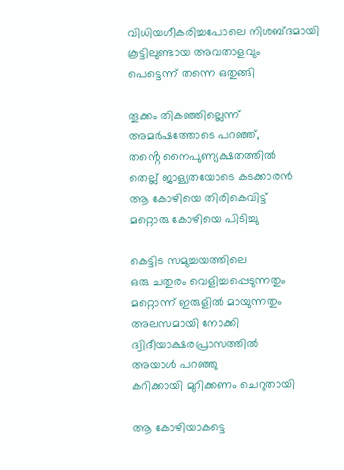വിധിയഗീകരിച്ചപോലെ നിശബ്ദമായി
കൂട്ടിലുണ്ടായ അവതാളവും
പെട്ടെന്ന് തന്നെ ഒതുങ്ങി

തൂക്കം തികഞ്ഞില്ലെന്ന്
അമർഷത്തോടെ പറഞ്ഞ്,
തൻ്റെ നൈപുണ്യക്ഷതത്തിൽ
തെല്ല് ജാള്യതയോടെ കടക്കാരൻ
ആ കോഴിയെ തിരികെവിട്ട്
മറ്റൊരു കോഴിയെ പിടിച്ചു

കെട്ടിട സമുച്ചയത്തിലെ
ഒരു ചതുരം വെളിച്ചപ്പെടുന്നതും
മറ്റൊന്ന് ഇരുളിൽ മായുന്നതും
അലസമായി നോക്കി
ദ്വിദീയാക്ഷരപ്രാസത്തിൽ
അയാൾ പറഞ്ഞു
കറിക്കായി മുറിക്കണം ചെറുതായി

ആ കോഴിയാകട്ടെ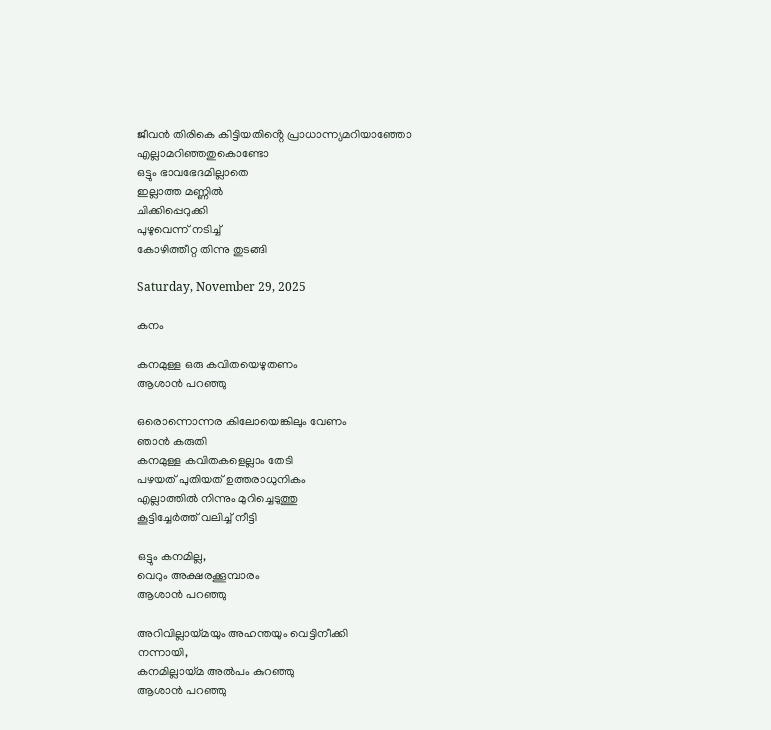ജീവൻ തിരികെ കിട്ടിയതിൻ്റെ പ്രാധാന്ന്യമറിയാഞ്ഞോ
എല്ലാമറിഞ്ഞതുകൊണ്ടോ
ഒട്ടും ഭാവഭേദമില്ലാതെ
ഇല്ലാത്ത മണ്ണിൽ
ചിക്കിപ്പെറുക്കി
പുഴുവെന്ന് നടിച്ച്
കോഴിത്തീറ്റ തിന്നു തുടങ്ങി

Saturday, November 29, 2025

കനം

കനമുള്ള ഒരു കവിതയെഴുതണം
ആശാൻ പറഞ്ഞു

ഒരൊന്നൊന്നര കിലോയെങ്കിലും വേണം
ഞാൻ കരുതി
കനമുള്ള കവിതകളെല്ലാം തേടി
പഴയത് പുതിയത് ഉത്തരാധുനികം
എല്ലാത്തിൽ നിന്നും മുറിച്ചെടുത്തു
കൂട്ടിച്ചേർത്ത് വലിച്ച് നീട്ടി

ഒട്ടും കനമില്ല,
വെറും അക്ഷരക്കൂമ്പാരം
ആശാൻ പറഞ്ഞു

അറിവില്ലായ്മയും അഹന്തയും വെട്ടിനീക്കി
നന്നായി,
കനമില്ലായ്മ അൽപം കുറഞ്ഞു
ആശാൻ പറഞ്ഞു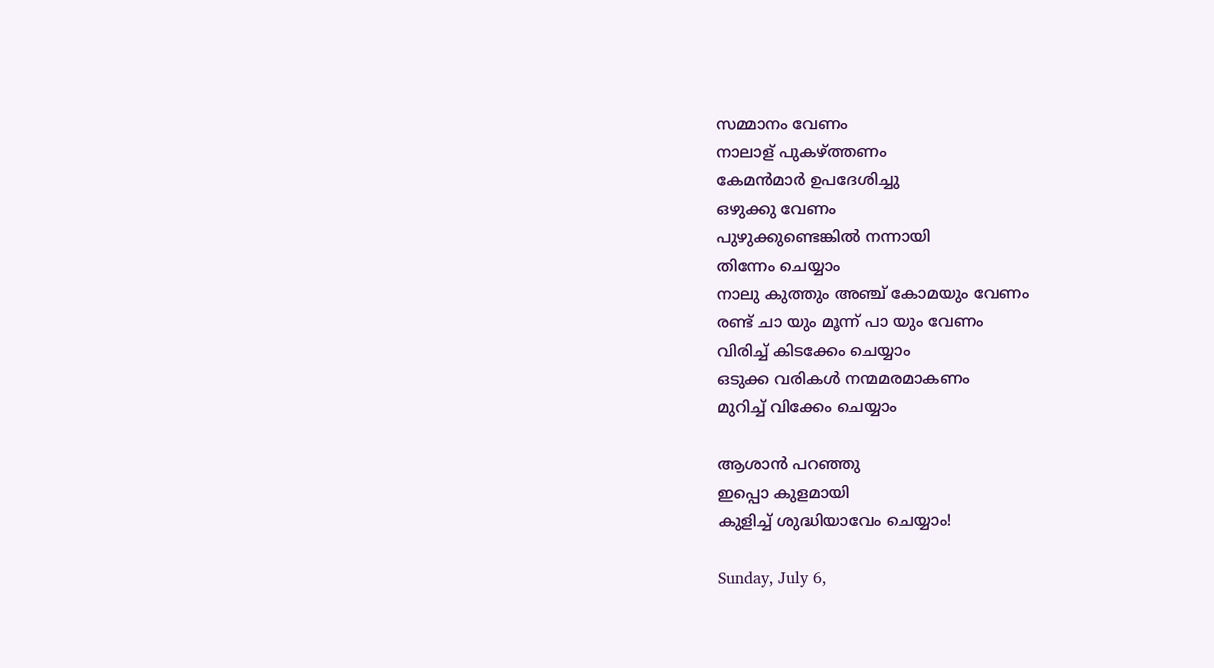സമ്മാനം വേണം
നാലാള് പുകഴ്ത്തണം
കേമൻമാർ ഉപദേശിച്ചു
ഒഴുക്കു വേണം
പുഴുക്കുണ്ടെങ്കിൽ നന്നായി
തിന്നേം ചെയ്യാം
നാലു കുത്തും അഞ്ച് കോമയും വേണം
രണ്ട് ചാ യും മൂന്ന് പാ യും വേണം
വിരിച്ച് കിടക്കേം ചെയ്യാം
ഒടുക്ക വരികൾ നന്മമരമാകണം
മുറിച്ച് വിക്കേം ചെയ്യാം

ആശാൻ പറഞ്ഞു
ഇപ്പൊ കുളമായി
കുളിച്ച് ശുദ്ധിയാവേം ചെയ്യാം!

Sunday, July 6,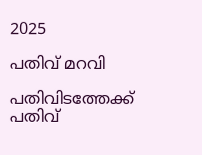2025

പതിവ് മറവി

പതിവിടത്തേക്ക്
പതിവ്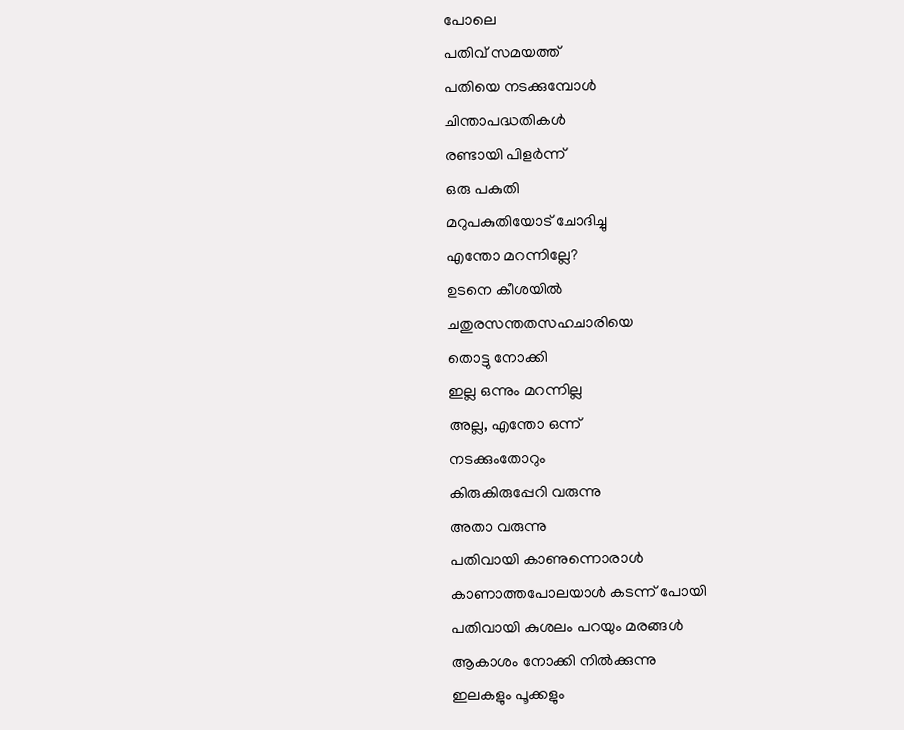പോലെ
പതിവ് സമയത്ത്
പതിയെ നടക്കുമ്പോൾ
ചിന്താപദ്ധതികൾ
രണ്ടായി പിളർന്ന്
ഒരു പകുതി
മറുപകുതിയോട് ചോദിച്ചു
എന്തോ മറന്നില്ലേ?
ഉടനെ കീശയിൽ
ചതുരസന്തതസഹചാരിയെ
തൊട്ടു നോക്കി
ഇല്ല ഒന്നും മറന്നില്ല
അല്ല, എന്തോ ഒന്ന്
നടക്കുംതോറും
കിരുകിരുപ്പേറി വരുന്നു
അതാ വരുന്നു
പതിവായി കാണുന്നൊരാൾ
കാണാത്തപോലയാൾ കടന്ന് പോയി
പതിവായി കുശലം പറയും മരങ്ങൾ
ആകാശം നോക്കി നിൽക്കുന്നു
ഇലകളും പൂക്കളും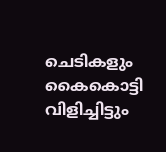ചെടികളും
കൈകൊട്ടി വിളിച്ചിട്ടും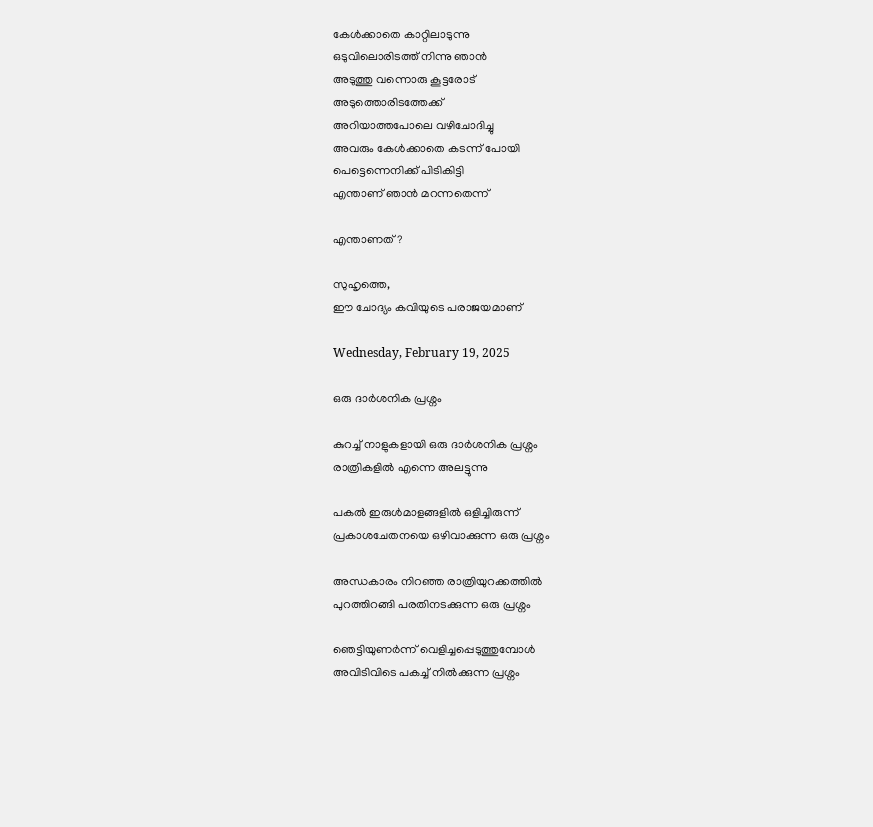കേൾക്കാതെ കാറ്റിലാടുന്നു
ഒടുവിലൊരിടത്ത് നിന്നു ഞാൻ
അടുത്തു വന്നൊരു കൂട്ടരോട്
അടുത്തൊരിടത്തേക്ക്
അറിയാത്തപോലെ വഴിചോദിച്ചു
അവരും കേൾക്കാതെ കടന്ന് പോയി
പെട്ടെന്നെനിക്ക് പിടികിട്ടി
എന്താണ് ഞാൻ മറന്നതെന്ന്

എന്താണത്?

സുഹൃത്തെ,
ഈ ചോദ്യം കവിയുടെ പരാജയമാണ്

Wednesday, February 19, 2025

ഒരു ദാർശനിക പ്രശ്നം

കുറച്ച് നാളുകളായി ഒരു ദാർശനിക പ്രശ്നം
രാത്രികളിൽ എന്നെ അലട്ടുന്നു

പകൽ ഇരുൾമാളങ്ങളിൽ ഒളിച്ചിരുന്ന്
പ്രകാശചേതനയെ ഒഴിവാക്കുന്ന ഒരു പ്രശ്നം

അന്ധകാരം നിറഞ്ഞ രാത്രിയുറക്കത്തിൽ
പുറത്തിറങ്ങി പരതിനടക്കുന്ന ഒരു പ്രശ്നം

ഞെട്ടിയുണർന്ന് വെളിച്ചപ്പെടുത്തുമ്പോൾ
അവിടിവിടെ പകച്ച് നിൽക്കുന്ന പ്രശ്നം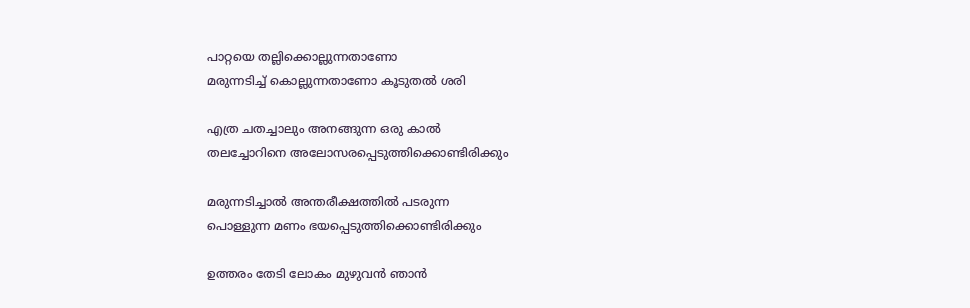പാറ്റയെ തല്ലിക്കൊല്ലുന്നതാണോ
മരുന്നടിച്ച് കൊല്ലുന്നതാണോ കൂടുതൽ ശരി

എത്ര ചതച്ചാലും അനങ്ങുന്ന ഒരു കാൽ
തലച്ചോറിനെ അലോസരപ്പെടുത്തിക്കൊണ്ടിരിക്കും

മരുന്നടിച്ചാൽ അന്തരീക്ഷത്തിൽ പടരുന്ന
പൊള്ളുന്ന മണം ഭയപ്പെടുത്തിക്കൊണ്ടിരിക്കും

ഉത്തരം തേടി ലോകം മുഴുവൻ ഞാൻ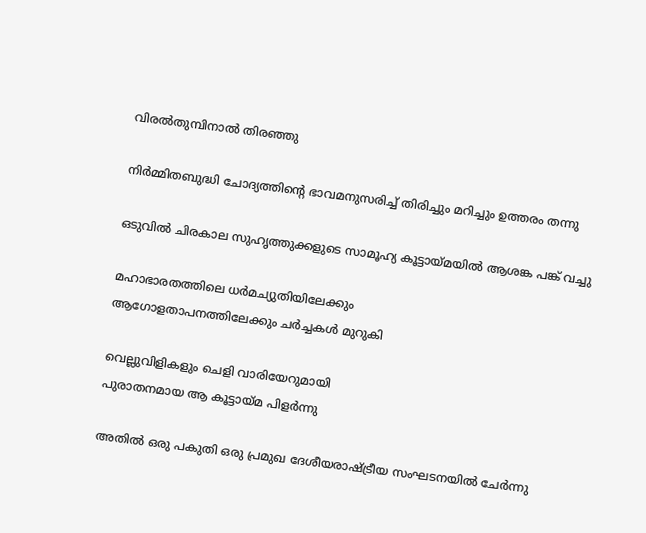വിരൽതുമ്പിനാൽ തിരഞ്ഞു

നിർമ്മിതബുദ്ധി ചോദ്യത്തിൻ്റെ ഭാവമനുസരിച്ച് തിരിച്ചും മറിച്ചും ഉത്തരം തന്നു

ഒടുവിൽ ചിരകാല സുഹൃത്തുക്കളുടെ സാമൂഹ്യ കൂട്ടായ്മയിൽ ആശങ്ക പങ്ക് വച്ചു

മഹാഭാരതത്തിലെ ധര്‍മച്യുതിയിലേക്കും
ആഗോളതാപനത്തിലേക്കും ചർച്ചകൾ മുറുകി

വെല്ലുവിളികളും ചെളി വാരിയേറുമായി
പുരാതനമായ ആ കൂട്ടായ്മ പിളർന്നു

അതിൽ ഒരു പകുതി ഒരു പ്രമുഖ ദേശീയരാഷ്ട്രീയ സംഘടനയിൽ ചേർന്നു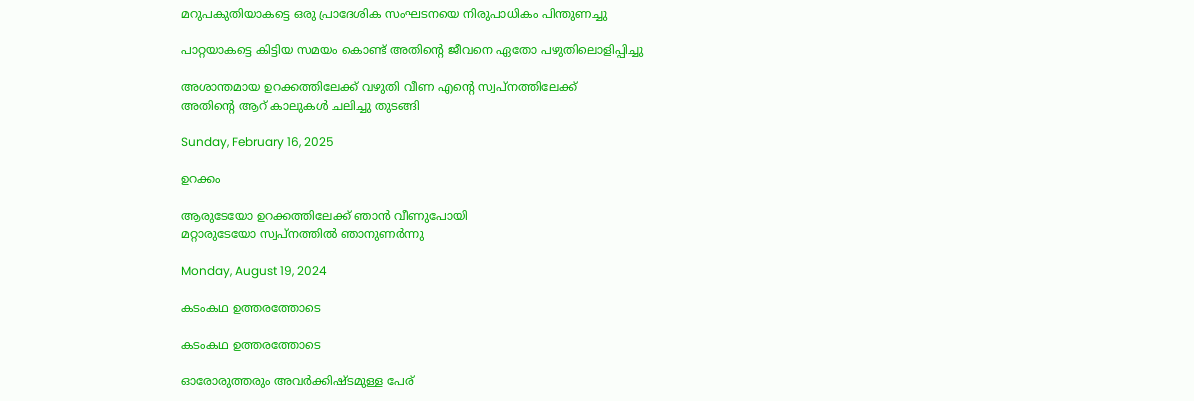മറുപകുതിയാകട്ടെ ഒരു പ്രാദേശിക സംഘടനയെ നിരുപാധികം പിന്തുണച്ചു

പാറ്റയാകട്ടെ കിട്ടിയ സമയം കൊണ്ട് അതിൻ്റെ ജീവനെ ഏതോ പഴുതിലൊളിപ്പിച്ചു

അശാന്തമായ ഉറക്കത്തിലേക്ക് വഴുതി വീണ എൻ്റെ സ്വപ്നത്തിലേക്ക്
അതിൻ്റെ ആറ് കാലുകൾ ചലിച്ചു തുടങ്ങി

Sunday, February 16, 2025

ഉറക്കം

ആരുടേയോ ഉറക്കത്തിലേക്ക് ഞാൻ വീണുപോയി
മറ്റാരുടേയോ സ്വപ്നത്തിൽ ഞാനുണർന്നു

Monday, August 19, 2024

കടംകഥ ഉത്തരത്തോടെ

കടംകഥ ഉത്തരത്തോടെ

ഓരോരുത്തരും അവർക്കിഷ്ടമുള്ള പേര്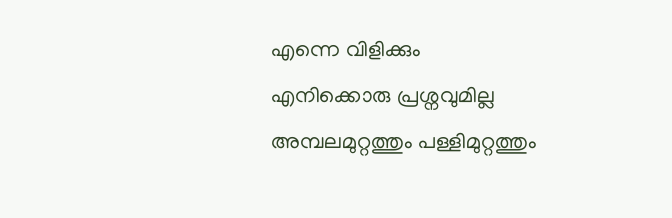എന്നെ വിളിക്കും
എനിക്കൊരു പ്രശ്നവുമില്ല
അമ്പലമുറ്റത്തും പള്ളിമുറ്റത്തും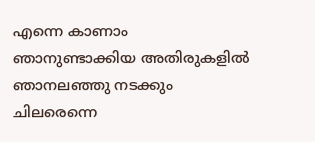എന്നെ കാണാം
ഞാനുണ്ടാക്കിയ അതിരുകളിൽ
ഞാനലഞ്ഞു നടക്കും
ചിലരെന്നെ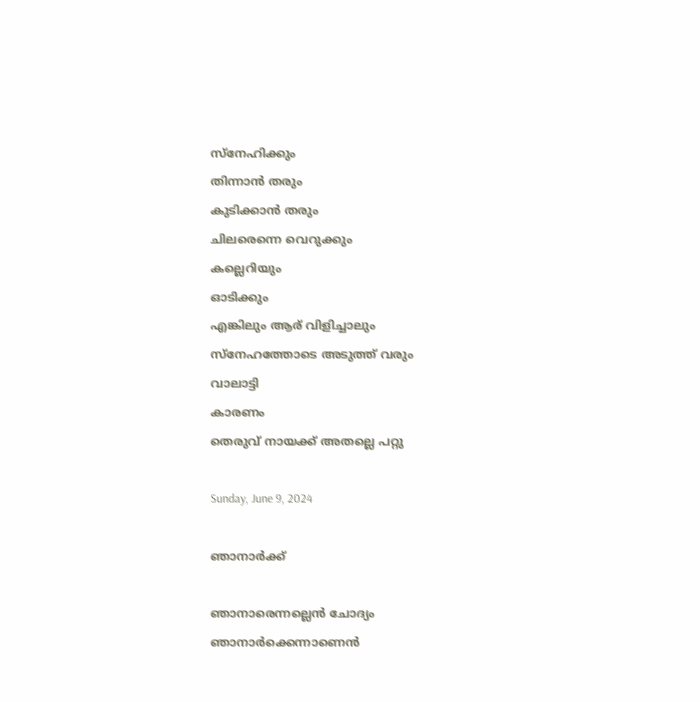സ്നേഹിക്കും
തിന്നാൻ തരും
കുടിക്കാൻ തരും
ചിലരെന്നെ വെറുക്കും
കല്ലെറിയും
ഓടിക്കും
എങ്കിലും ആര് വിളിച്ചാലും
സ്നേഹത്തോടെ അടുത്ത് വരും
വാലാട്ടി
കാരണം
തെരുവ് നായക്ക് അതല്ലെ പറ്റു

Sunday, June 9, 2024

ഞാനാർക്ക്

ഞാനാരെന്നല്ലെൻ ചോദ്യം
ഞാനാർക്കെന്നാണെൻ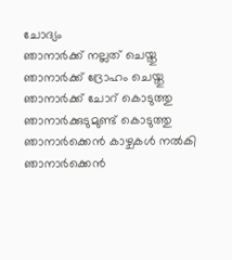ചോദ്യം
ഞാനാർക്ക് നല്ലത് ചെയ്തു
ഞാനാർക്ക് ദ്രോഹം ചെയ്തു
ഞാനാർക്ക് ചോറ് കൊടുത്തു
ഞാനാർക്കുടുമുണ്ട് കൊടുത്തു
ഞാനാർക്കെൻ കാഴ്ചകൾ നൽകി
ഞാനാർക്കെൻ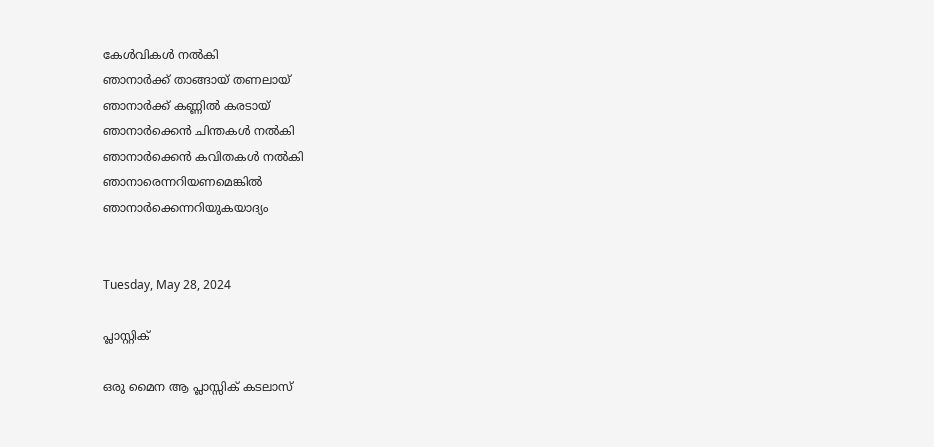കേൾവികൾ നൽകി
ഞാനാർക്ക് താങ്ങായ് തണലായ്
ഞാനാർക്ക് കണ്ണിൽ കരടായ്
ഞാനാർക്കെൻ ചിന്തകൾ നൽകി
ഞാനാർക്കെൻ കവിതകൾ നൽകി
ഞാനാരെന്നറിയണമെങ്കിൽ
ഞാനാർക്കെന്നറിയുകയാദ്യം


Tuesday, May 28, 2024

പ്ലാസ്റ്റിക്

ഒരു മൈന ആ പ്ലാസ്സിക് കടലാസ്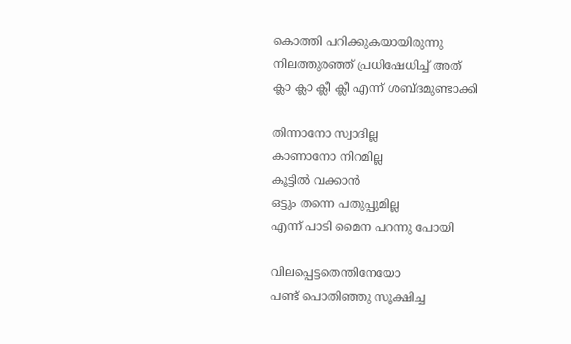കൊത്തി പറിക്കുകയായിരുന്നു
നിലത്തുരഞ്ഞ് പ്രധിഷേധിച്ച് അത്
ക്ലാ ക്ലാ ക്ലീ ക്ലീ എന്ന് ശബ്ദമുണ്ടാക്കി

തിന്നാനോ സ്വാദില്ല
കാണാനോ നിറമില്ല
കൂട്ടിൽ വക്കാൻ
ഒട്ടും തന്നെ പതുപ്പുമില്ല
എന്ന് പാടി മൈന പറന്നു പോയി

വിലപ്പെട്ടതെന്തിനേയോ
പണ്ട് പൊതിഞ്ഞു സൂക്ഷിച്ച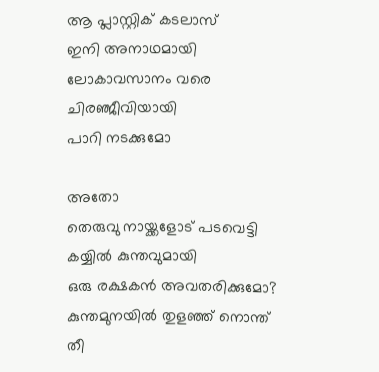ആ പ്ലാസ്റ്റിക് കടലാസ്
ഇനി അനാഥമായി
ലോകാവസാനം വരെ
ചിരഞ്ജീവിയായി
പാറി നടക്കുമോ

അതോ
തെരുവു നായ്ക്കളോട് പടവെട്ടി
കയ്യിൽ കുന്തവുമായി
ഒരു രക്ഷകൻ അവതരിക്കുമോ?
കുന്തമുനയിൽ തുളഞ്ഞ് നൊന്ത്
തീ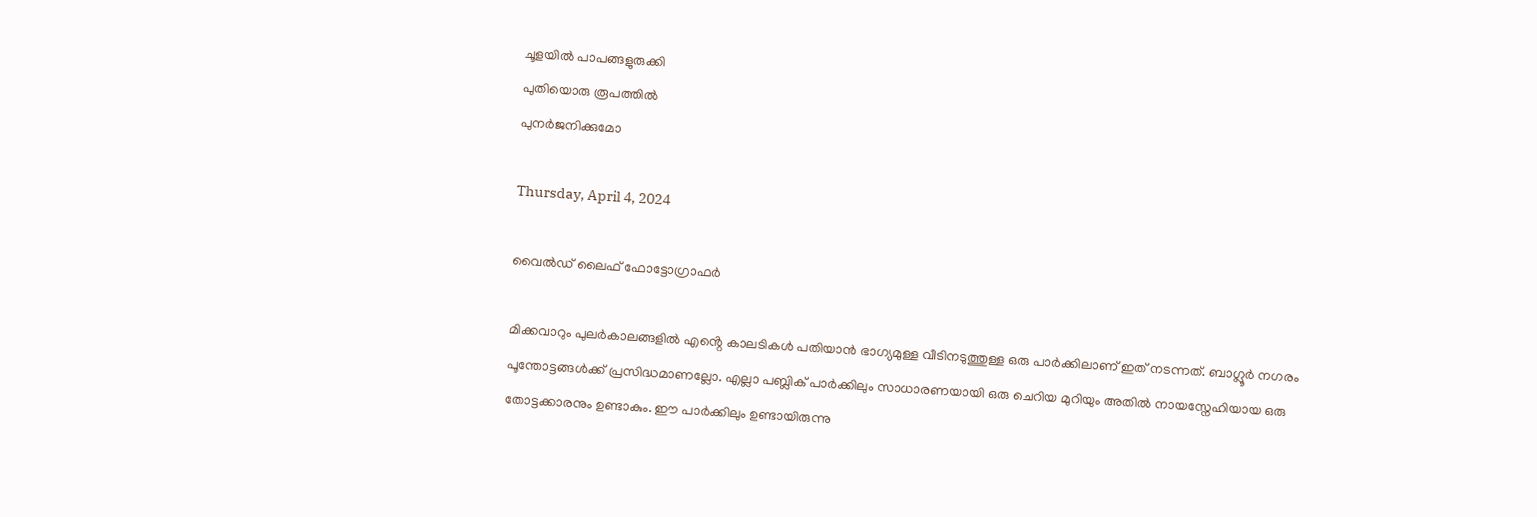ചൂളയിൽ പാപങ്ങളുരുക്കി
പുതിയൊരു രൂപത്തിൽ
പുനർജനിക്കുമോ

Thursday, April 4, 2024

വൈൽഡ് ലൈഫ് ഫോട്ടോഗ്രാഫർ

മിക്കവാറും പുലർകാലങ്ങളിൽ എൻ്റെ കാലടികൾ പതിയാൻ ഭാഗ്യമുള്ള വീടിനടുത്തുള്ള ഒരു പാർക്കിലാണ് ഇത് നടന്നത്. ബാഗ്ലൂർ നഗരം പൂന്തോട്ടങ്ങൾക്ക് പ്രസിദ്ധമാണല്ലോ. എല്ലാ പബ്ലിക് പാർക്കിലും സാധാരണയായി ഒരു ചെറിയ മുറിയും അതിൽ നായസ്നേഹിയായ ഒരു തോട്ടക്കാരനും ഉണ്ടാകും. ഈ പാർക്കിലും ഉണ്ടായിരുന്നു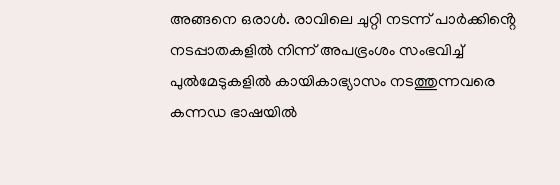അങ്ങനെ ഒരാൾ. രാവിലെ ചുറ്റി നടന്ന് പാർക്കിൻ്റെ നടപ്പാതകളിൽ നിന്ന് അപഭ്രംശം സംഭവിച്ച് പുൽമേടുകളിൽ കായികാഭ്യാസം നടത്തുന്നവരെ കന്നഡ ഭാഷയിൽ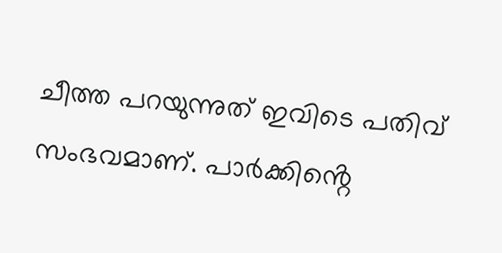ചീത്ത പറയുന്നുത് ഇവിടെ പതിവ് സംഭവമാണ്. പാർക്കിൻ്റെ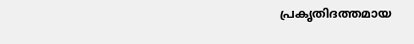പ്രകൃതിദത്തമായ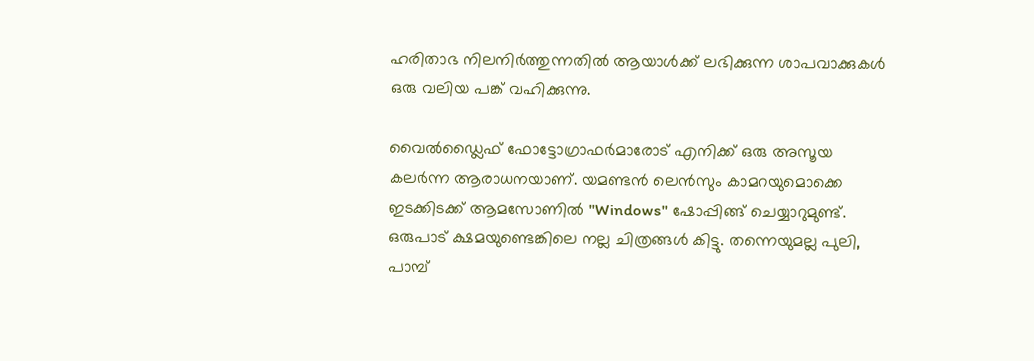ഹരിതാഭ നിലനിർത്തുന്നതിൽ ആയാൾക്ക് ലഭിക്കുന്ന ശാപവാക്കുകൾ ഒരു വലിയ പങ്ക് വഹിക്കുന്നു.

വൈൽഡ്ലൈഫ് ഫോട്ടോഗ്രാഫർമാരോട് എനിക്ക് ഒരു അസൂയ കലർന്ന ആരാധനയാണ്. യമണ്ടൻ ലെൻസും കാമറയുമൊക്കെ ഇടക്കിടക്ക് ആമസോണിൽ "Windows" ഷോപ്പിങ്ങ് ചെയ്യാറുമുണ്ട്. ഒരുപാട് ക്ഷമയുണ്ടെങ്കിലെ നല്ല ചിത്രങ്ങൾ കിട്ടു. തന്നെയുമല്ല പുലി, പാമ്പ്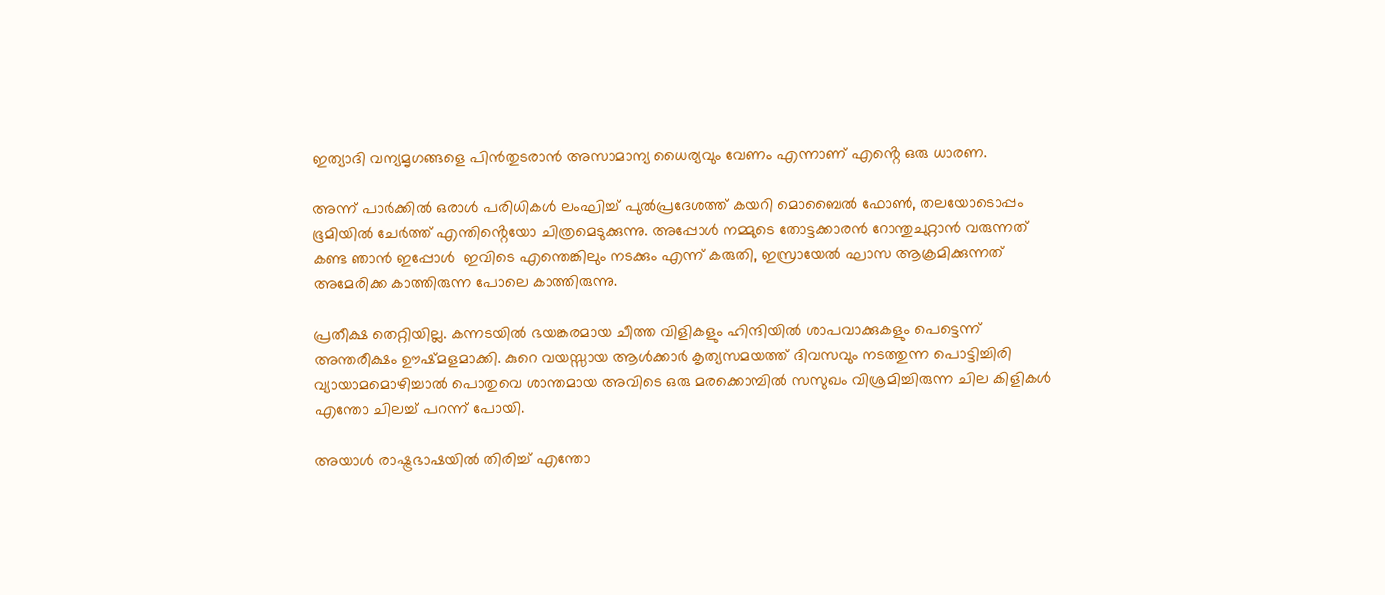ഇത്യാദി വന്യമൃഗങ്ങളെ പിൻതുടരാൻ അസാമാന്യ ധൈര്യവും വേണം എന്നാണ് എൻ്റെ ഒരു ധാരണ.

അന്ന് പാർക്കിൽ ഒരാൾ പരിധികൾ ലംഘിച്ച് പുൽപ്രദേശത്ത് കയറി മൊബൈൽ ഫോൺ, തലയോടൊപ്പം ഭൂമിയിൽ ചേർത്ത് എന്തിൻ്റെയോ ചിത്രമെടുക്കുന്നു. അപ്പോൾ നമ്മുടെ തോട്ടക്കാരൻ റോന്തുചുറ്റാൻ വരുന്നത് കണ്ട ഞാൻ ഇപ്പോൾ  ഇവിടെ എന്തെങ്കിലും നടക്കും എന്ന് കരുതി, ഇസ്രായേൽ ഘാസ ആക്രമിക്കുന്നത് അമേരിക്ക കാത്തിരുന്ന പോലെ കാത്തിരുന്നു.

പ്രതീക്ഷ തെറ്റിയില്ല. കന്നടയിൽ ഭയങ്കരമായ ചീത്ത വിളികളും ഹിന്ദിയിൽ ശാപവാക്കുകളും പെട്ടെന്ന് അന്തരീക്ഷം ഊഷ്മളമാക്കി. കുറെ വയസ്സായ ആൾക്കാർ കൃത്യസമയത്ത് ദിവസവും നടത്തുന്ന പൊട്ടിച്ചിരി വ്യായാമമൊഴിച്ചാൽ പൊതുവെ ശാന്തമായ അവിടെ ഒരു മരക്കൊമ്പിൽ സസുഖം വിശ്രമിച്ചിരുന്ന ചില കിളികൾ എന്തോ ചിലച്ച് പറന്ന് പോയി.

അയാൾ രാഷ്ട്രഭാഷയിൽ തിരിച്ച് എന്തോ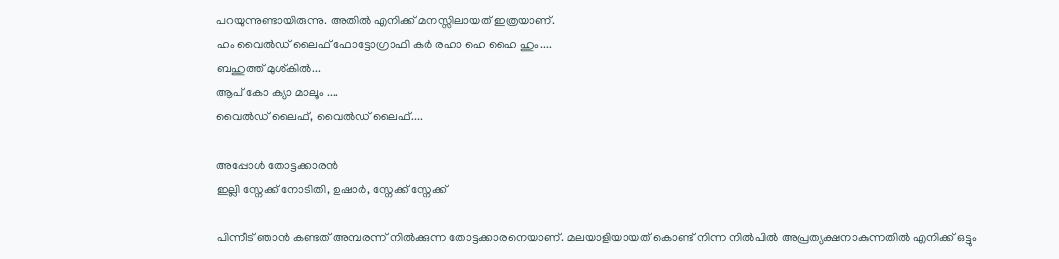പറയുന്നുണ്ടായിരുന്നു. അതിൽ എനിക്ക് മനസ്സിലായത് ഇത്രയാണ്.
ഹം വൈൽഡ് ലൈഫ് ഫോട്ടോഗ്രാഫി കർ രഹാ ഹെ ഹൈ ഹും....
ബഹുത്ത് മുശ്കിൽ...
ആപ് കോ ക്യാ മാലൂം ....
വൈൽഡ് ലൈഫ്, വൈൽഡ് ലൈഫ്....

അപ്പോൾ തോട്ടക്കാരൻ
ഇല്ലി സ്നേക്ക് നോടിതി, ഉഷാർ, സ്നേക്ക് സ്നേക്ക്

പിന്നീട് ഞാൻ കണ്ടത് അമ്പരന്ന് നിൽക്കുന്ന തോട്ടക്കാരനെയാണ്. മലയാളിയായത് കൊണ്ട് നിന്ന നിൽപിൽ അപ്രത്യക്ഷനാകുന്നതിൽ എനിക്ക് ഒട്ടും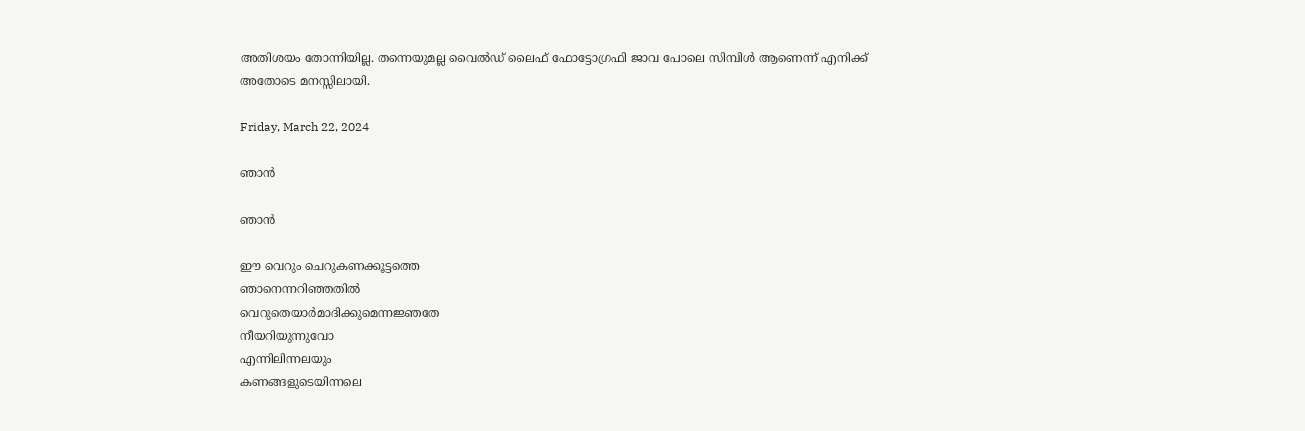അതിശയം തോന്നിയില്ല. തന്നെയുമല്ല വൈൽഡ് ലൈഫ് ഫോട്ടോഗ്രഫി ജാവ പോലെ സിമ്പിൾ ആണെന്ന് എനിക്ക് അതോടെ മനസ്സിലായി.

Friday, March 22, 2024

ഞാൻ

ഞാൻ

ഈ വെറും ചെറുകണക്കൂട്ടത്തെ
ഞാനെന്നറിഞ്ഞതിൽ
വെറുതെയാർമാദിക്കുമെന്നജ്ഞതേ
നീയറിയുന്നുവോ
എന്നിലിന്നലയും
കണങ്ങളുടെയിന്നലെ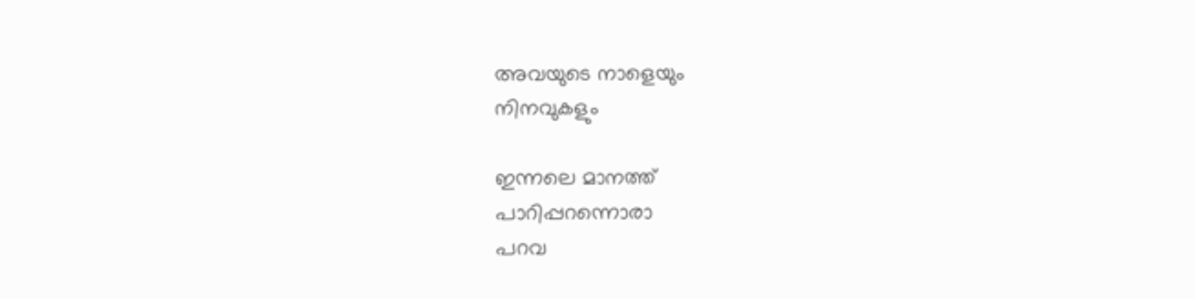അവയുടെ നാളെയും
നിനവുകളും

ഇന്നലെ മാനത്ത്
പാറിപ്പറന്നൊരാ
പറവ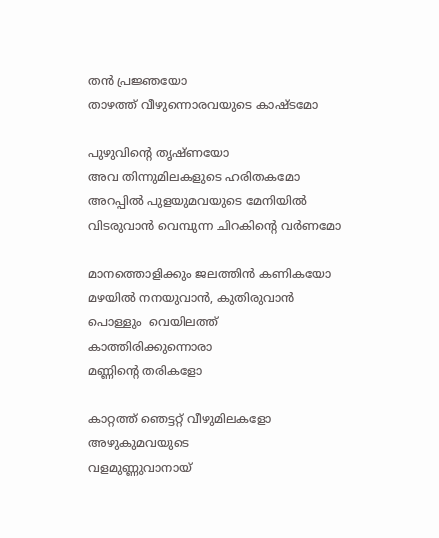തൻ പ്രജ്ഞയോ
താഴത്ത് വീഴുന്നൊരവയുടെ കാഷ്ടമോ

പുഴുവിന്റെ തൃഷ്ണയോ
അവ തിന്നുമിലകളുടെ ഹരിതകമോ
അറപ്പിൽ പുളയുമവയുടെ മേനിയിൽ
വിടരുവാൻ വെമ്പുന്ന ചിറകിന്റെ വർണമോ

മാനത്തൊളിക്കും ജലത്തിൻ കണികയോ
മഴയിൽ നനയുവാൻ, കുതിരുവാൻ
പൊള്ളും  വെയിലത്ത്
കാത്തിരിക്കുന്നൊരാ
മണ്ണിന്റെ തരികളോ

കാറ്റത്ത് ഞെട്ടറ്റ് വീഴുമിലകളോ
അഴുകുമവയുടെ
വളമുണ്ണുവാനായ്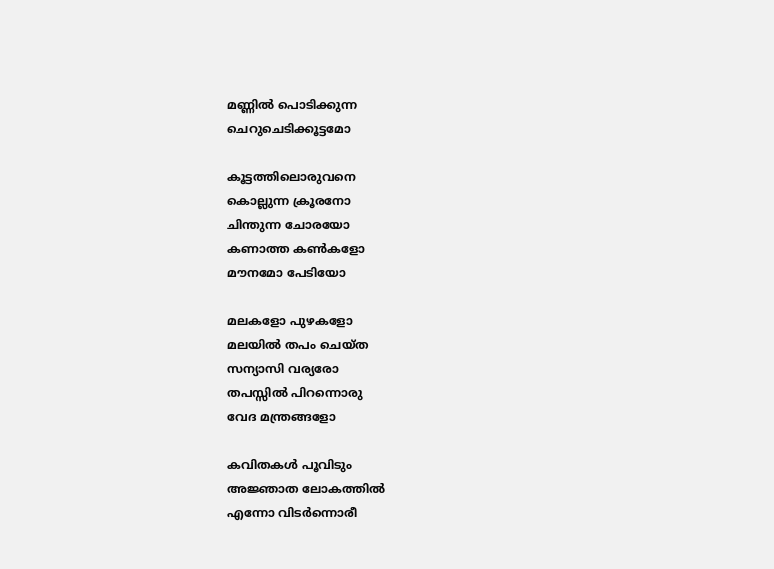മണ്ണിൽ പൊടിക്കുന്ന
ചെറുചെടിക്കൂട്ടമോ

കൂട്ടത്തിലൊരുവനെ
കൊല്ലുന്ന ക്രൂരനോ
ചിന്തുന്ന ചോരയോ
കണാത്ത കൺകളോ
മൗനമോ പേടിയോ

മലകളോ പുഴകളോ
മലയിൽ തപം ചെയ്ത
സന്യാസി വര്യരോ
തപസ്സിൽ പിറന്നൊരു
വേദ മന്ത്രങ്ങളോ

കവിതകൾ പൂവിടും
അജ്ഞാത ലോകത്തിൽ
എന്നോ വിടർന്നൊരീ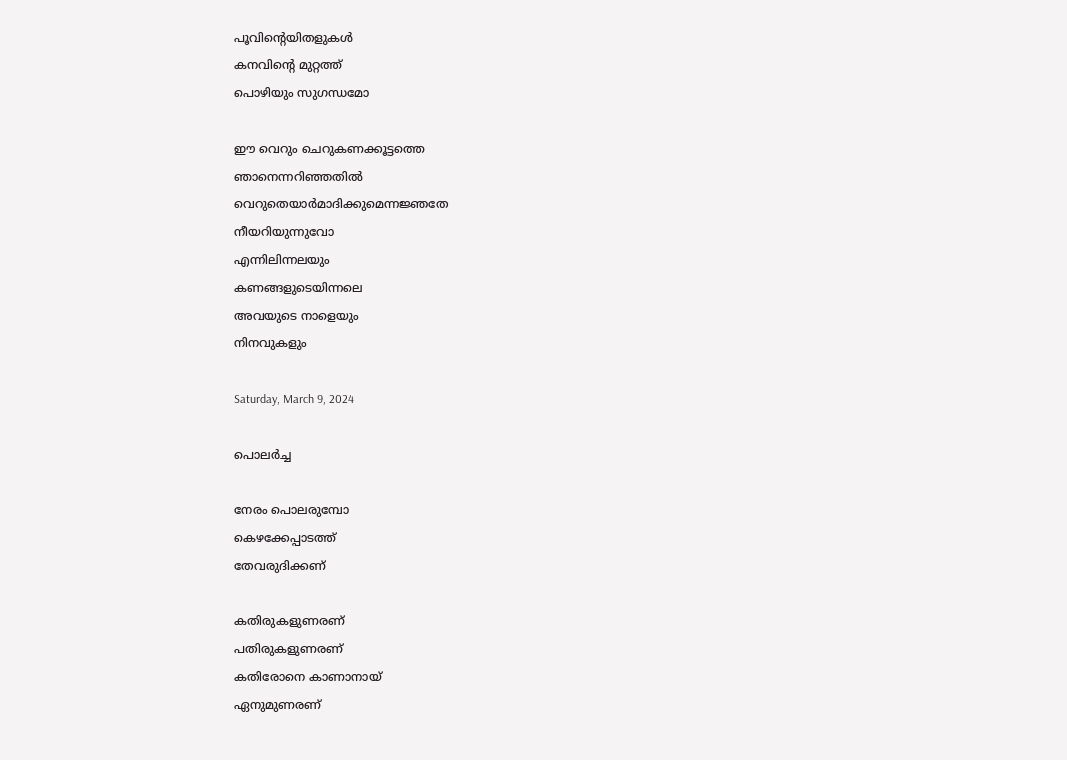പൂവിൻ്റെയിതളുകൾ
കനവിൻ്റെ മുറ്റത്ത്
പൊഴിയും സുഗന്ധമോ

ഈ വെറും ചെറുകണക്കൂട്ടത്തെ
ഞാനെന്നറിഞ്ഞതിൽ
വെറുതെയാർമാദിക്കുമെന്നജ്ഞതേ
നീയറിയുന്നുവോ
എന്നിലിന്നലയും
കണങ്ങളുടെയിന്നലെ
അവയുടെ നാളെയും
നിനവുകളും

Saturday, March 9, 2024

പൊലർച്ച

നേരം പൊലരുമ്പോ
കെഴക്കേപ്പാടത്ത്
തേവരുദിക്കണ്

കതിരുകളുണരണ്
പതിരുകളുണരണ്
കതിരോനെ കാണാനായ്
ഏനുമുണരണ്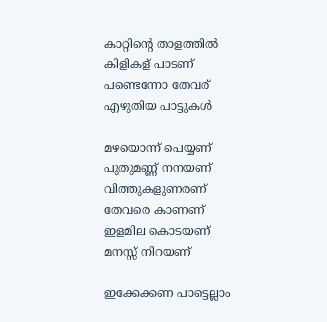കാറ്റിൻ്റെ താളത്തിൽ
കിളികള് പാടണ്
പണ്ടെന്നോ തേവര്
എഴുതിയ പാട്ടുകൾ

മഴയൊന്ന് പെയ്യണ്
പുതുമണ്ണ് നനയണ്
വിത്തുകളുണരണ്
തേവരെ കാണണ്
ഇളമില കൊടയണ്
മനസ്സ് നിറയണ്

ഇക്കേക്കണ പാട്ടെല്ലാം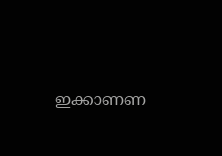ഇക്കാണണ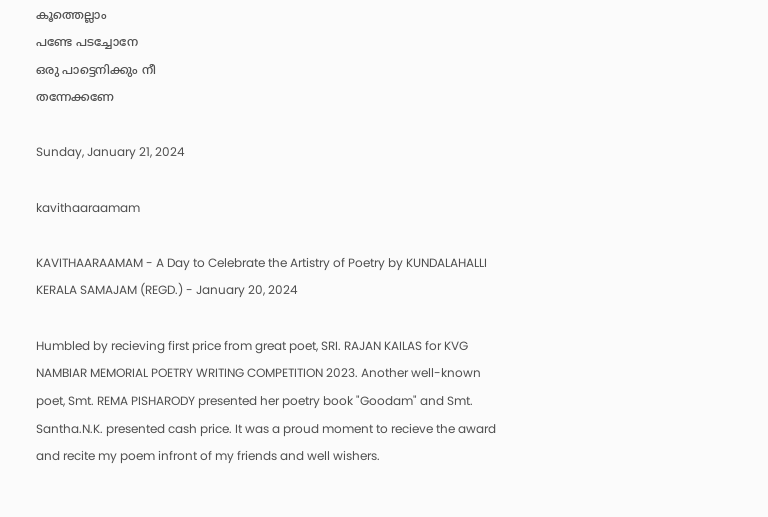കൂത്തെല്ലാം
പണ്ടേ പടച്ചോനേ
ഒരു പാട്ടെനിക്കും നീ
തന്നേക്കണേ

Sunday, January 21, 2024

kavithaaraamam

KAVITHAARAAMAM - A Day to Celebrate the Artistry of Poetry by KUNDALAHALLI KERALA SAMAJAM (REGD.) - January 20, 2024

Humbled by recieving first price from great poet, SRI. RAJAN KAILAS for KVG NAMBIAR MEMORIAL POETRY WRITING COMPETITION 2023. Another well-known poet, Smt. REMA PISHARODY presented her poetry book "Goodam" and Smt. Santha.N.K. presented cash price. It was a proud moment to recieve the award and recite my poem infront of my friends and well wishers.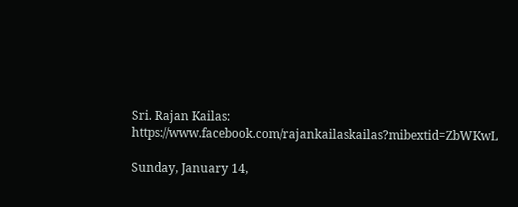Sri. Rajan Kailas: https://www.facebook.com/rajankailaskailas?mibextid=ZbWKwL

Sunday, January 14,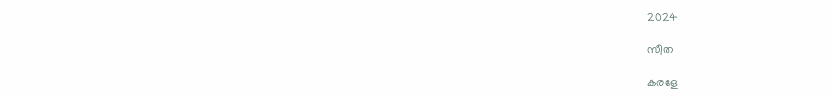2024

സീത

കരളേ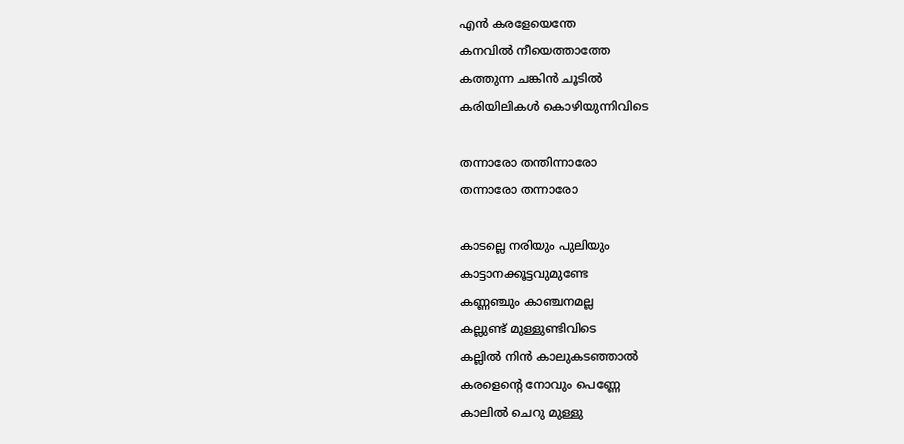എൻ കരളേയെന്തേ
കനവിൽ നീയെത്താത്തേ
കത്തുന്ന ചങ്കിൻ ചൂടിൽ
കരിയിലികൾ കൊഴിയുന്നിവിടെ

തന്നാരോ തന്തിന്നാരോ
തന്നാരോ തന്നാരോ

കാടല്ലെ നരിയും പുലിയും
കാട്ടാനക്കൂട്ടവുമുണ്ടേ
കണ്ണഞ്ചും കാഞ്ചനമല്ല
കല്ലുണ്ട് മുള്ളുണ്ടിവിടെ
കല്ലിൽ നിൻ കാലുകടഞ്ഞാൽ
കരളെൻ്റെ നോവും പെണ്ണേ
കാലിൽ ചെറു മുള്ളു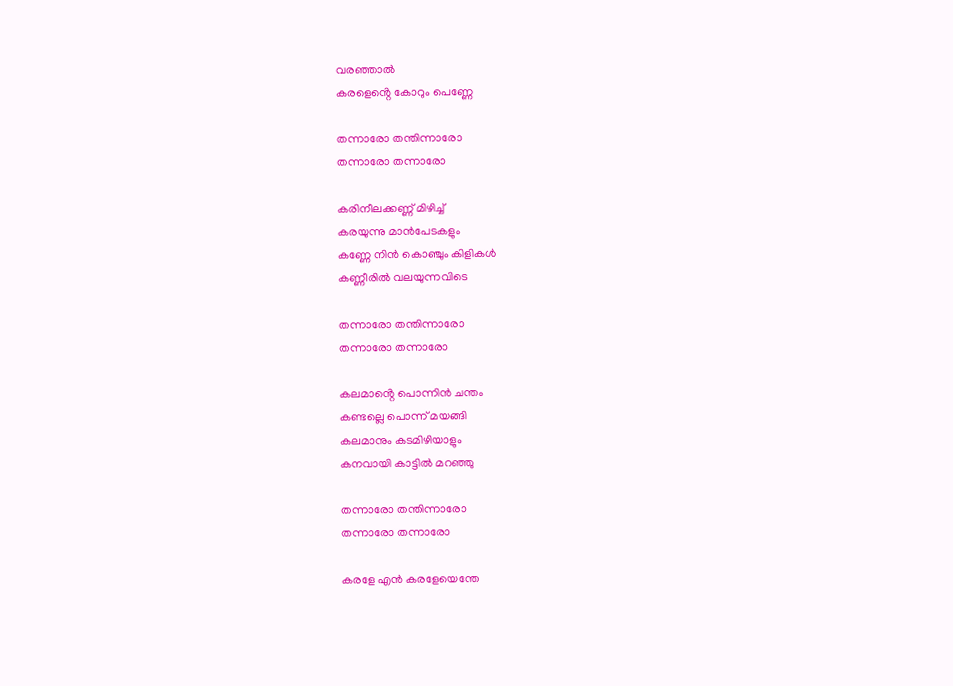വരഞ്ഞാൽ
കരളെൻ്റെ കോറും പെണ്ണേ

തന്നാരോ തന്തിന്നാരോ
തന്നാരോ തന്നാരോ

കരിനീലക്കണ്ണ് മിഴിച്ച്
കരയുന്നു മാൻപേടകളും
കണ്ണേ നിൻ കൊഞ്ചും കിളികൾ
കണ്ണീരിൽ വലയുന്നവിടെ

തന്നാരോ തന്തിന്നാരോ
തന്നാരോ തന്നാരോ

കലമാൻ്റെ പൊന്നിൻ ചന്തം
കണ്ടല്ലെ പൊന്ന് മയങ്ങി
കലമാനും കടമിഴിയാളും
കനവായി കാട്ടിൽ മറഞ്ഞു

തന്നാരോ തന്തിന്നാരോ
തന്നാരോ തന്നാരോ

കരളേ എൻ കരളേയെന്തേ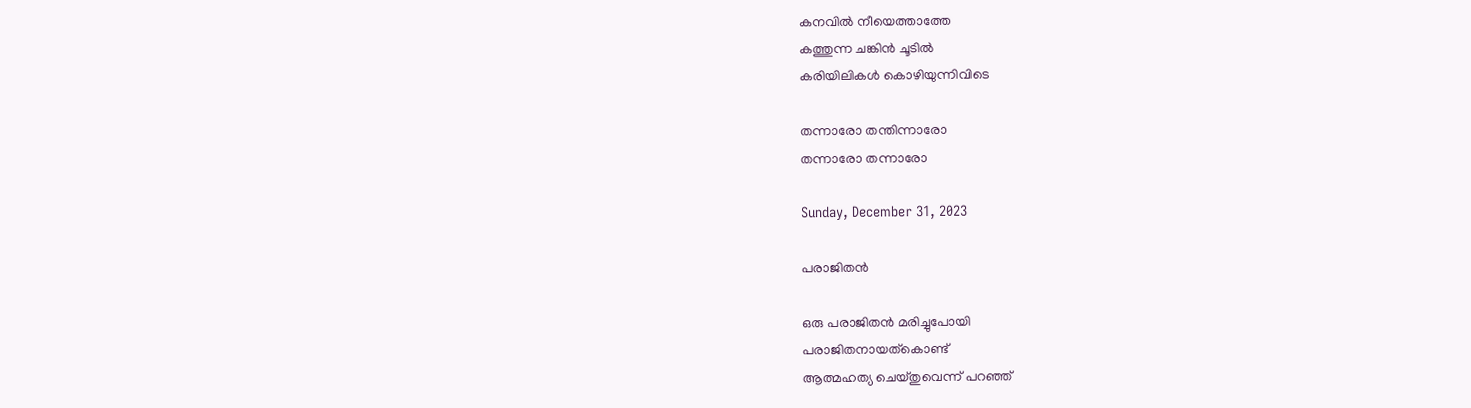കനവിൽ നീയെത്താത്തേ
കത്തുന്ന ചങ്കിൻ ചൂടിൽ
കരിയിലികൾ കൊഴിയുന്നിവിടെ

തന്നാരോ തന്തിന്നാരോ
തന്നാരോ തന്നാരോ

Sunday, December 31, 2023

പരാജിതൻ

ഒരു പരാജിതൻ മരിച്ചുപോയി
പരാജിതനായത്കൊണ്ട്
ആത്മഹത്യ ചെയ്തുവെന്ന് പറഞ്ഞ്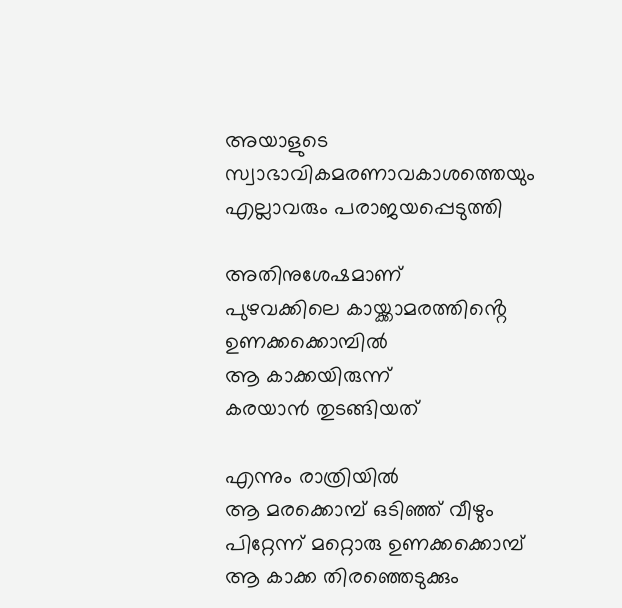അയാളുടെ
സ്വാഭാവികമരണാവകാശത്തെയും
എല്ലാവരും പരാജയപ്പെടുത്തി

അതിനുശേഷമാണ്
പുഴവക്കിലെ കായ്ക്കാമരത്തിൻ്റെ
ഉണക്കക്കൊമ്പിൽ
ആ കാക്കയിരുന്ന്
കരയാൻ തുടങ്ങിയത്

എന്നും രാത്രിയിൽ
ആ മരക്കൊമ്പ് ഒടിഞ്ഞ് വീഴും
പിറ്റേന്ന് മറ്റൊരു ഉണക്കക്കൊമ്പ്
ആ കാക്ക തിരഞ്ഞെടുക്കും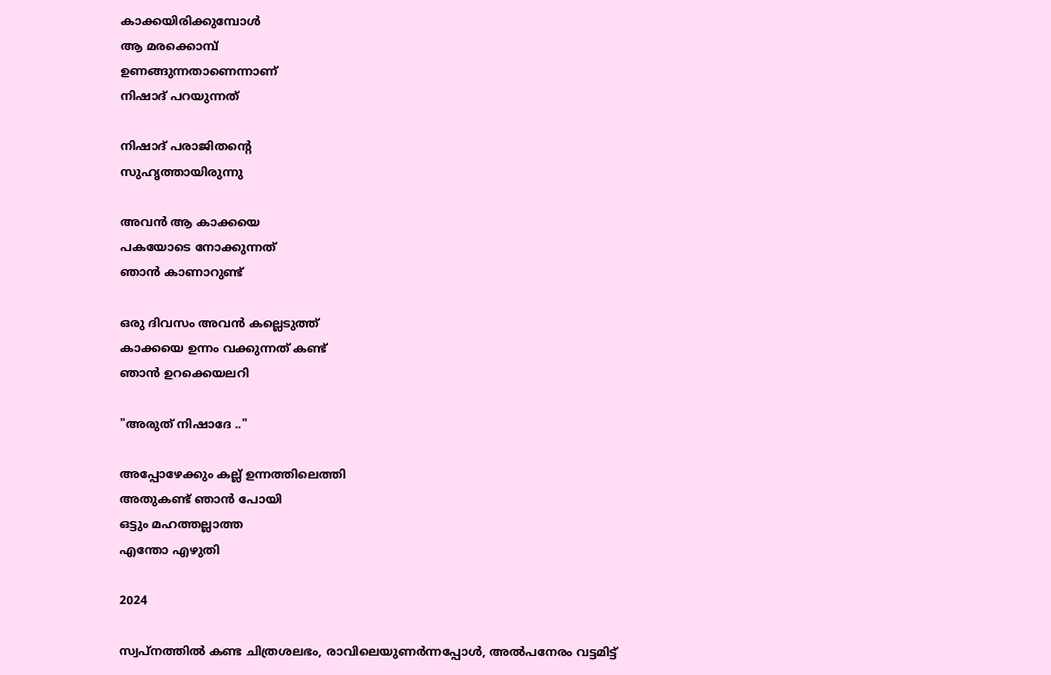കാക്കയിരിക്കുമ്പോൾ
ആ മരക്കൊമ്പ്
ഉണങ്ങുന്നതാണെന്നാണ്
നിഷാദ് പറയുന്നത്

നിഷാദ് പരാജിതൻ്റെ
സുഹൃത്തായിരുന്നു

അവൻ ആ കാക്കയെ
പകയോടെ നോക്കുന്നത്
ഞാൻ കാണാറുണ്ട്

ഒരു ദിവസം അവൻ കല്ലെടുത്ത്
കാക്കയെ ഉന്നം വക്കുന്നത് കണ്ട്
ഞാൻ ഉറക്കെയലറി

"അരുത് നിഷാദേ .."

അപ്പോഴേക്കും കല്ല് ഉന്നത്തിലെത്തി
അതുകണ്ട് ഞാൻ പോയി
ഒട്ടും മഹത്തല്ലാത്ത
എന്തോ എഴുതി

2024

സ്വപ്നത്തിൽ കണ്ട ചിത്രശലഭം, രാവിലെയുണർന്നപ്പോൾ, അൽപനേരം വട്ടമിട്ട്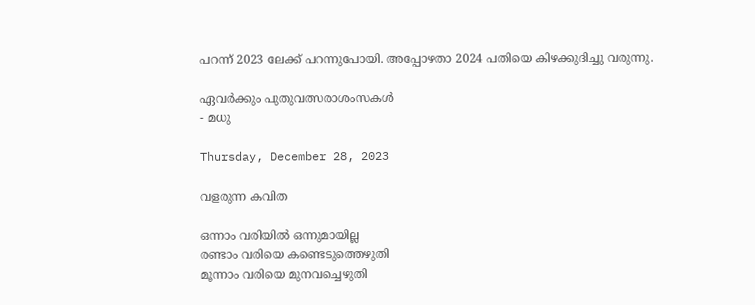പറന്ന് 2023 ലേക്ക് പറന്നുപോയി. അപ്പോഴതാ 2024 പതിയെ കിഴക്കുദിച്ചു വരുന്നു.

ഏവർക്കും പുതുവത്സരാശംസകൾ
- മധു

Thursday, December 28, 2023

വളരുന്ന കവിത

ഒന്നാം വരിയിൽ ഒന്നുമായില്ല
രണ്ടാം വരിയെ കണ്ടെടുത്തെഴുതി
മൂന്നാം വരിയെ മുനവച്ചെഴുതി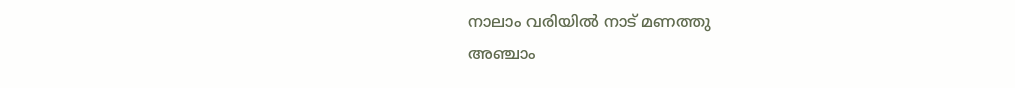നാലാം വരിയിൽ നാട് മണത്തു
അഞ്ചാം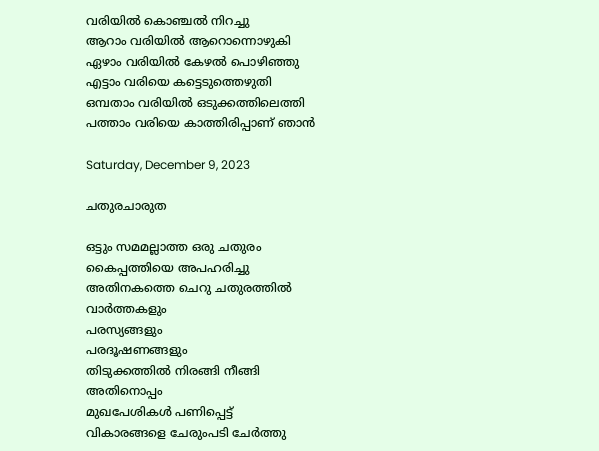വരിയിൽ കൊഞ്ചൽ നിറച്ചു
ആറാം വരിയിൽ ആറൊന്നൊഴുകി
ഏഴാം വരിയിൽ കേഴൽ പൊഴിഞ്ഞു
എട്ടാം വരിയെ കട്ടെടുത്തെഴുതി
ഒമ്പതാം വരിയിൽ ഒടുക്കത്തിലെത്തി
പത്താം വരിയെ കാത്തിരിപ്പാണ് ഞാൻ

Saturday, December 9, 2023

ചതുരചാരുത

ഒട്ടും സമമല്ലാത്ത ഒരു ചതുരം
കൈപ്പത്തിയെ അപഹരിച്ചു
അതിനകത്തെ ചെറു ചതുരത്തിൽ
വാർത്തകളും
പരസ്യങ്ങളും
പരദൂഷണങ്ങളും
തിടുക്കത്തിൽ നിരങ്ങി നീങ്ങി
അതിനൊപ്പം
മുഖപേശികൾ പണിപ്പെട്ട്
വികാരങ്ങളെ ചേരുംപടി ചേർത്തു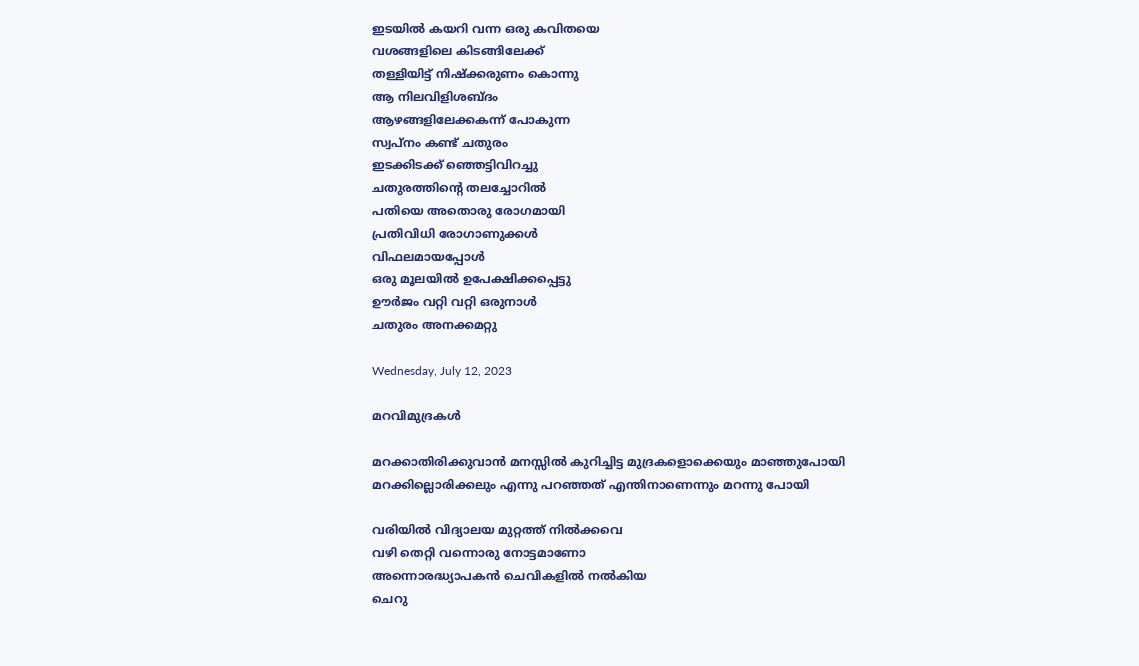ഇടയിൽ കയറി വന്ന ഒരു കവിതയെ
വശങ്ങളിലെ കിടങ്ങിലേക്ക്
തള്ളിയിട്ട് നിഷ്ക്കരുണം കൊന്നു
ആ നിലവിളിശബ്ദം
ആഴങ്ങളിലേക്കകന്ന് പോകുന്ന
സ്വപ്നം കണ്ട് ചതുരം
ഇടക്കിടക്ക് ഞ്ഞെട്ടിവിറച്ചു
ചതുരത്തിന്റെ തലച്ചോറിൽ
പതിയെ അതൊരു രോഗമായി
പ്രതിവിധി രോഗാണുക്കൾ
വിഫലമായപ്പോൾ
ഒരു മൂലയിൽ ഉപേക്ഷിക്കപ്പെട്ടു
ഊർജം വറ്റി വറ്റി ഒരുനാൾ
ചതുരം അനക്കമറ്റു

Wednesday, July 12, 2023

മറവിമുദ്രകൾ

മറക്കാതിരിക്കുവാൻ മനസ്സിൽ കുറിച്ചിട്ട മുദ്രകളൊക്കെയും മാഞ്ഞുപോയി
മറക്കില്ലൊരിക്കലും എന്നു പറഞ്ഞത് എന്തിനാണെന്നും മറന്നു പോയി

വരിയിൽ വിദ്യാലയ മുറ്റത്ത് നിൽക്കവെ
വഴി തെറ്റി വന്നൊരു നോട്ടമാണോ
അന്നൊരദ്ധ്യാപകൻ ചെവികളിൽ നൽകിയ
ചെറു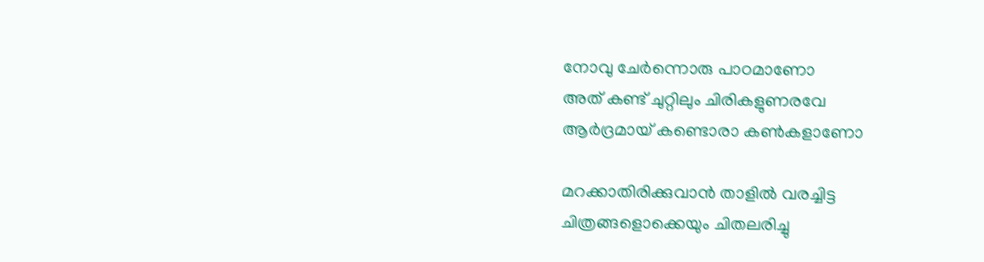നോവു ചേർന്നൊരു പാഠമാണോ
അത് കണ്ട് ചുറ്റിലും ചിരികളുണരവേ
ആർദ്രമായ് കണ്ടൊരാ കൺകളാണോ

മറക്കാതിരിക്കുവാൻ താളിൽ വരച്ചിട്ട
ചിത്രങ്ങളൊക്കെയും ചിതലരിച്ചു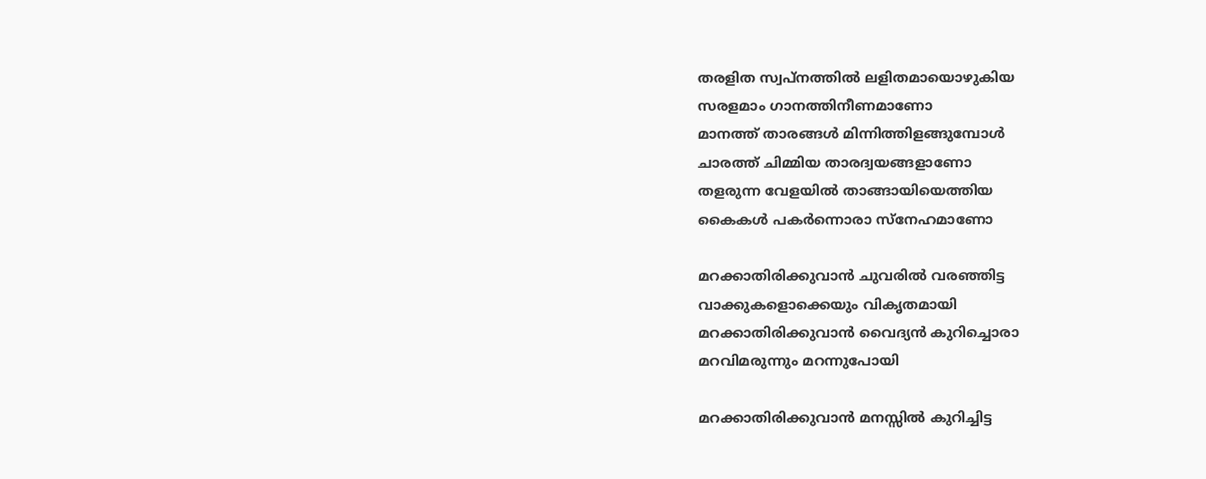തരളിത സ്വപ്നത്തിൽ ലളിതമായൊഴുകിയ
സരളമാം ഗാനത്തിനീണമാണോ
മാനത്ത് താരങ്ങൾ മിന്നിത്തിളങ്ങുമ്പോൾ
ചാരത്ത് ചിമ്മിയ താരദ്വയങ്ങളാണോ
തളരുന്ന വേളയിൽ താങ്ങായിയെത്തിയ
കൈകൾ പകർന്നൊരാ സ്നേഹമാണോ

മറക്കാതിരിക്കുവാൻ ചുവരിൽ വരഞ്ഞിട്ട
വാക്കുകളൊക്കെയും വികൃതമായി
മറക്കാതിരിക്കുവാൻ വൈദ്യൻ കുറിച്ചൊരാ
മറവിമരുന്നും മറന്നുപോയി

മറക്കാതിരിക്കുവാൻ മനസ്സിൽ കുറിച്ചിട്ട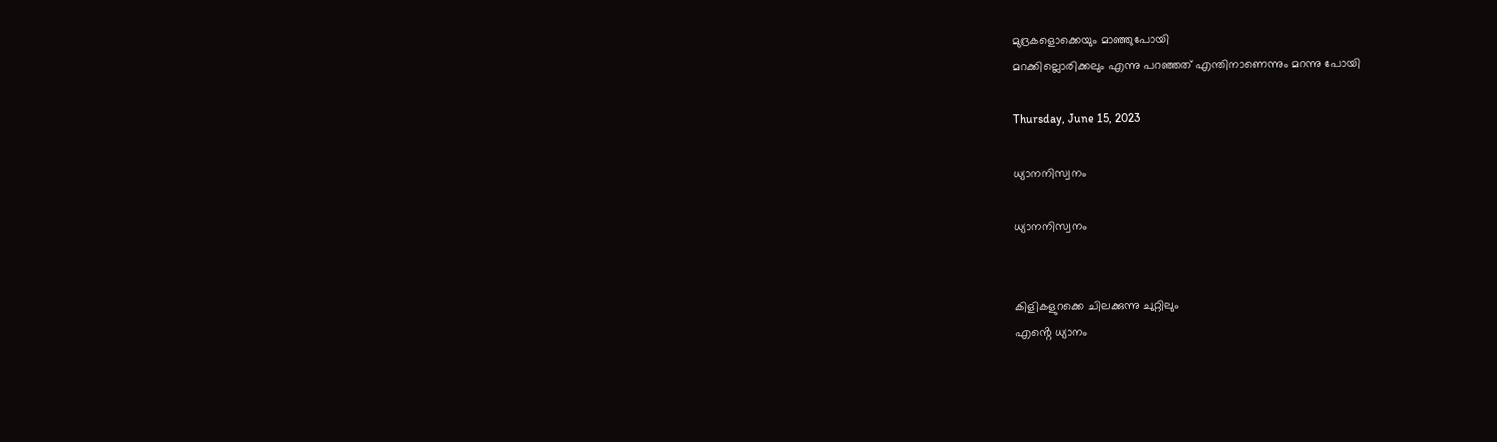മുദ്രകളൊക്കെയും മാഞ്ഞുപോയി
മറക്കില്ലൊരിക്കലും എന്നു പറഞ്ഞത് എന്തിനാണെന്നും മറന്നു പോയി

Thursday, June 15, 2023

ധ്യാനനിസ്വനം

ധ്യാനനിസ്വനം


കിളികളുറക്കെ ചിലക്കുന്നു ചുറ്റിലും
എൻ്റെ ധ്യാനം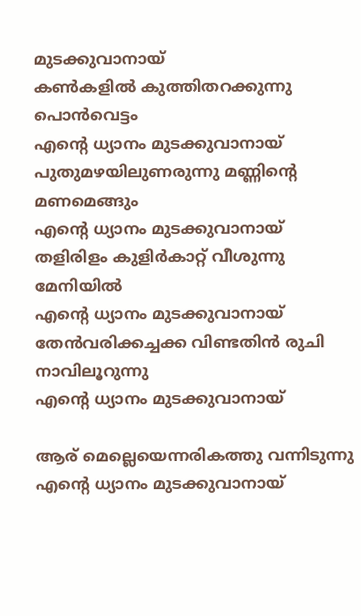മുടക്കുവാനായ്
കൺകളിൽ കുത്തിതറക്കുന്നു പൊൻവെട്ടം
എൻ്റെ ധ്യാനം മുടക്കുവാനായ്
പുതുമഴയിലുണരുന്നു മണ്ണിൻ്റെ മണമെങ്ങും
എൻ്റെ ധ്യാനം മുടക്കുവാനായ്
തളിരിളം കുളിർകാറ്റ് വീശുന്നു മേനിയിൽ
എൻ്റെ ധ്യാനം മുടക്കുവാനായ്
തേൻവരിക്കച്ചക്ക വിണ്ടതിൻ രുചി നാവിലൂറുന്നു
എൻ്റെ ധ്യാനം മുടക്കുവാനായ്

ആര് മെല്ലെയെന്നരികത്തു വന്നിടുന്നു
എൻ്റെ ധ്യാനം മുടക്കുവാനായ്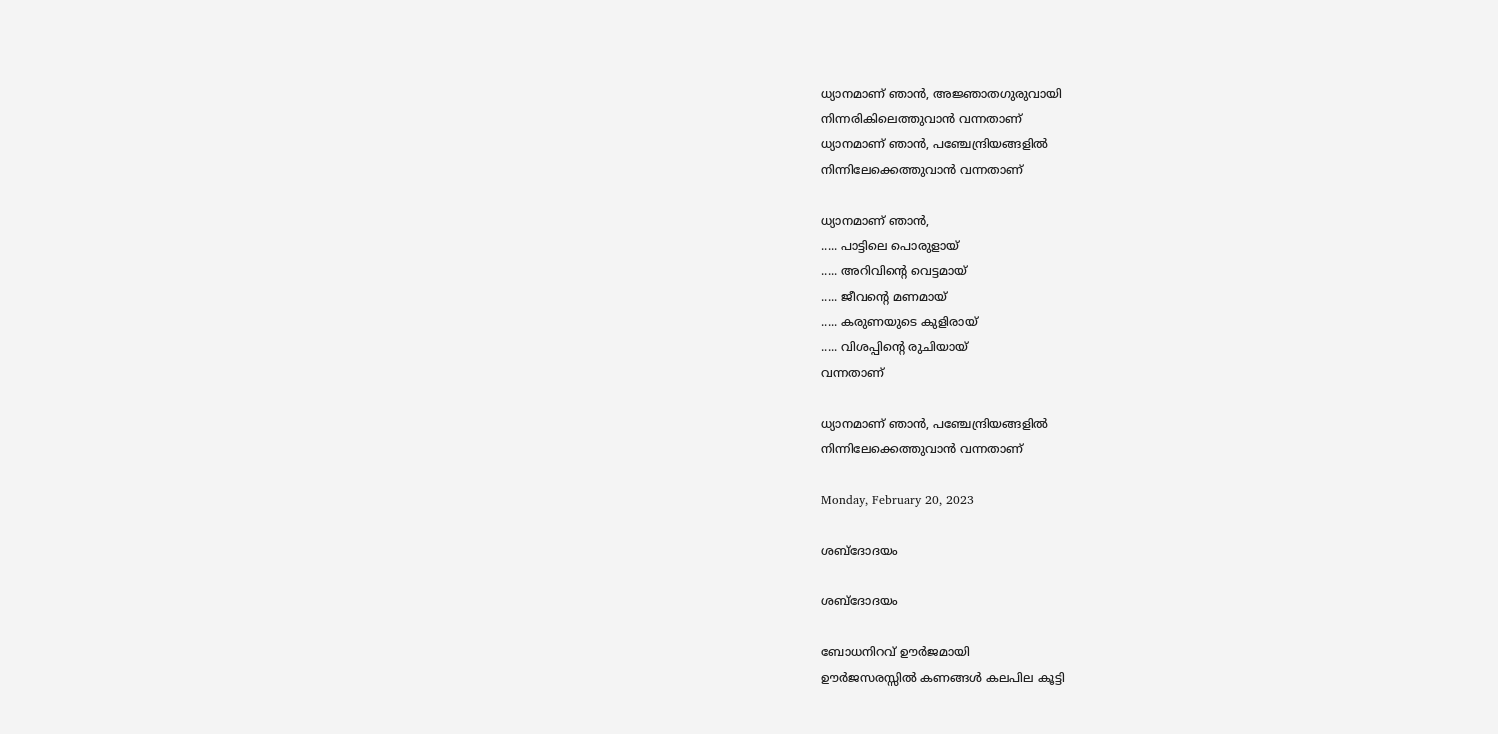ധ്യാനമാണ് ഞാൻ, അജ്ഞാതഗുരുവായി
നിന്നരികിലെത്തുവാൻ വന്നതാണ്
ധ്യാനമാണ് ഞാൻ, പഞ്ചേന്ദ്രിയങ്ങളിൽ
നിന്നിലേക്കെത്തുവാൻ വന്നതാണ്

ധ്യാനമാണ് ഞാൻ,
..... പാട്ടിലെ പൊരുളായ്‌
..... അറിവിൻ്റെ വെട്ടമായ്
..... ജീവൻ്റെ മണമായ്
..... കരുണയുടെ കുളിരായ്
..... വിശപ്പിൻ്റെ രുചിയായ്
വന്നതാണ്

ധ്യാനമാണ് ഞാൻ, പഞ്ചേന്ദ്രിയങ്ങളിൽ
നിന്നിലേക്കെത്തുവാൻ വന്നതാണ്

Monday, February 20, 2023

ശബ്ദോദയം

ശബ്ദോദയം

ബോധനിറവ് ഊർജമായി
ഊർജസരസ്സിൽ കണങ്ങൾ കലപില കൂട്ടി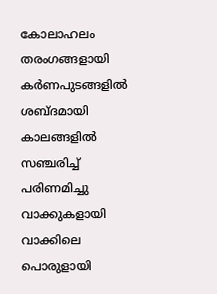കോലാഹലം തരംഗങ്ങളായി
കർണപുടങ്ങളിൽ ശബ്ദമായി
കാലങ്ങളിൽ സഞ്ചരിച്ച് പരിണമിച്ചു
വാക്കുകളായി
വാക്കിലെ പൊരുളായി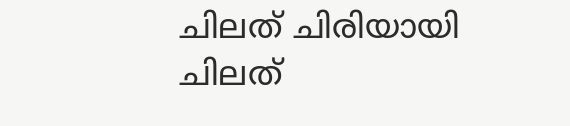ചിലത് ചിരിയായി
ചിലത്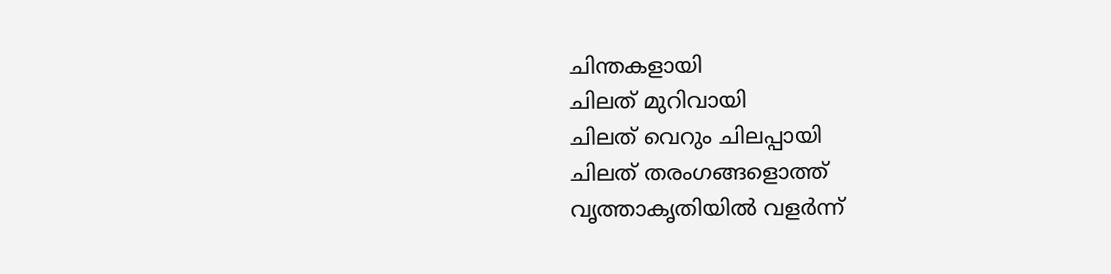ചിന്തകളായി
ചിലത് മുറിവായി
ചിലത് വെറും ചിലപ്പായി
ചിലത് തരംഗങ്ങളൊത്ത്
വൃത്താകൃതിയിൽ വളർന്ന്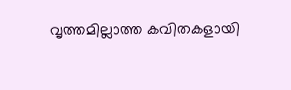വൃത്തമില്ലാത്ത കവിതകളായി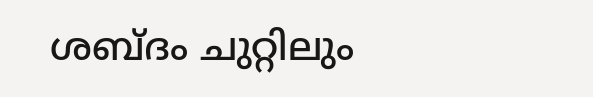ശബ്ദം ചുറ്റിലും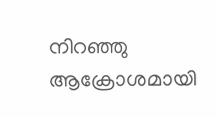നിറഞ്ഞു
ആക്രോശമായി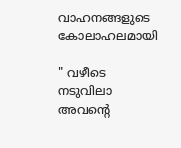വാഹനങ്ങളുടെ കോലാഹലമായി

" വഴീടെ നടുവിലാ അവന്റെ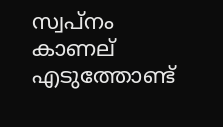സ്വപ്നം കാണല്
എടുത്തോണ്ട്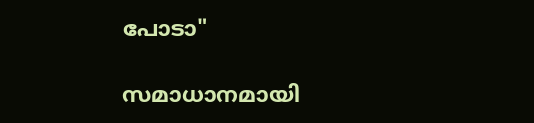പോടാ"

സമാധാനമായി